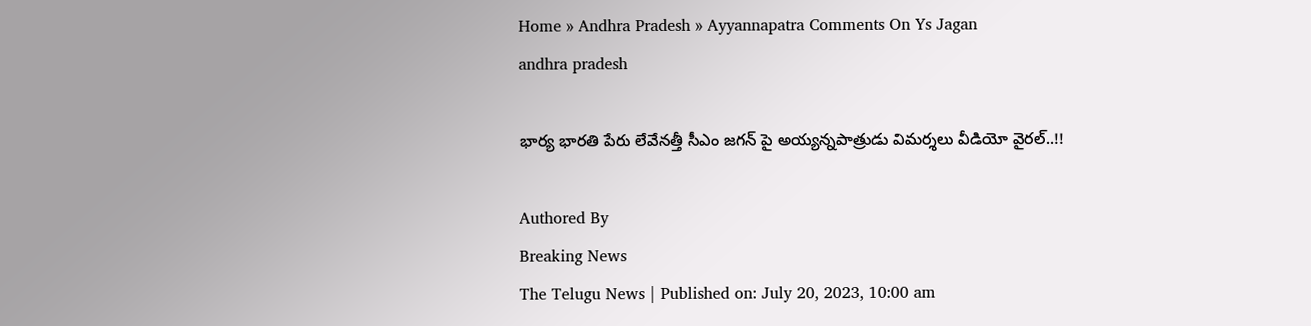Home » Andhra Pradesh » Ayyannapatra Comments On Ys Jagan
andhra pradesh

భార్య భారతి పేరు లేవేనత్తీ సీఎం జగన్ పై అయ్యన్నపాత్రుడు విమర్శలు వీడియో వైరల్..!!

Authored By
Breaking News
The Telugu News | Published on: July 20, 2023, 10:00 am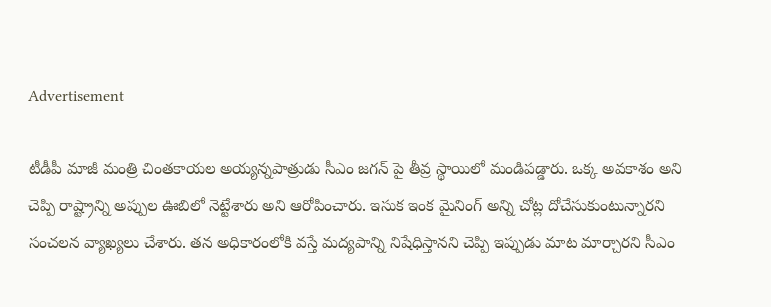Advertisement

టీడీపీ మాజీ మంత్రి చింతకాయల అయ్యన్నపాత్రుడు సీఎం జగన్ పై తీవ్ర స్థాయిలో మండిపడ్డారు. ఒక్క అవకాశం అని చెప్పి రాష్ట్రాన్ని అప్పుల ఊబిలో నెట్టేశారు అని ఆరోపించారు. ఇసుక ఇంక మైనింగ్ అన్ని చోట్ల దోచేసుకుంటున్నారని సంచలన వ్యాఖ్యలు చేశారు. తన అధికారంలోకి వస్తే మద్యపాన్ని నిషేధిస్తానని చెప్పి ఇప్పుడు మాట మార్చారని సీఎం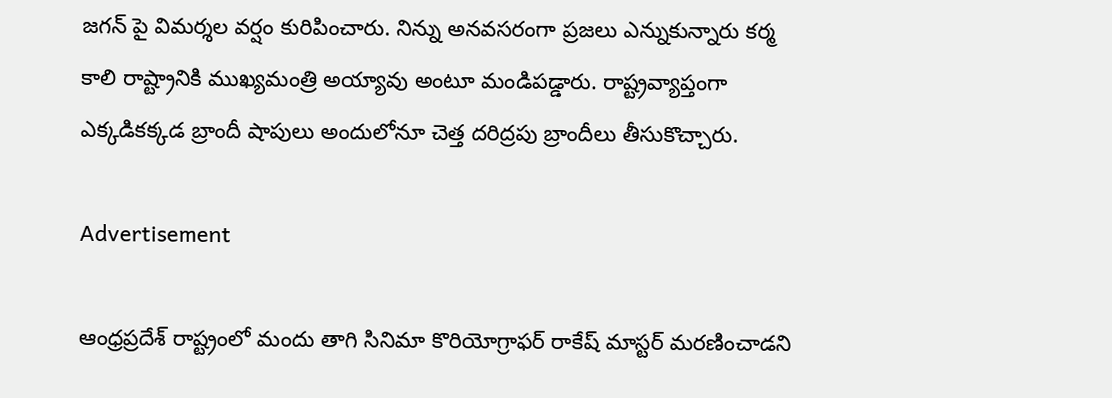జగన్ పై విమర్శల వర్షం కురిపించారు. నిన్ను అనవసరంగా ప్రజలు ఎన్నుకున్నారు కర్మ కాలి రాష్ట్రానికి ముఖ్యమంత్రి అయ్యావు అంటూ మండిపడ్డారు. రాష్ట్రవ్యాప్తంగా ఎక్కడికక్కడ బ్రాందీ షాపులు అందులోనూ చెత్త దరిద్రపు బ్రాందీలు తీసుకొచ్చారు.

Advertisement

ఆంధ్రప్రదేశ్ రాష్ట్రంలో మందు తాగి సినిమా కొరియోగ్రాఫర్ రాకేష్ మాస్టర్ మరణించాడని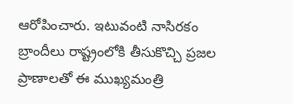ఆరోపించారు. ఇటువంటి నాసిరకం బ్రాందీలు రాష్ట్రంలోకి తీసుకొచ్చి ప్రజల ప్రాణాలతో ఈ ముఖ్యమంత్రి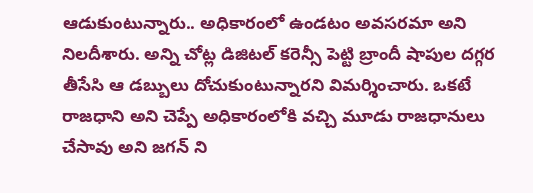ఆడుకుంటున్నారు.. అధికారంలో ఉండటం అవసరమా అని నిలదీశారు. అన్ని చోట్ల డిజిటల్ కరెన్సీ పెట్టి బ్రాందీ షాపుల దగ్గర తీసేసి ఆ డబ్బులు దోచుకుంటున్నారని విమర్శించారు. ఒకటే రాజధాని అని చెప్పే అధికారంలోకి వచ్చి మూడు రాజధానులు చేసావు అని జగన్ ని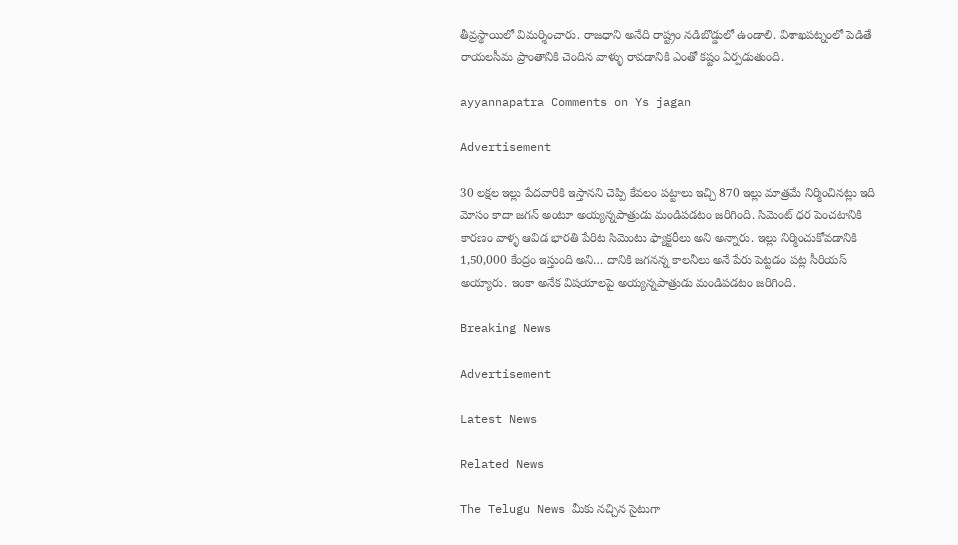తీవ్రస్థాయిలో విమర్శించారు. రాజధాని అనేది రాష్ట్రం నడిబొడ్డులో ఉండాలి. విశాఖపట్నంలో పెడితే రాయలసీమ ప్రాంతానికి చెందిన వాళ్ళు రావడానికి ఎంతో కష్టం ఏర్పడుతుంది.

ayyannapatra Comments on Ys jagan

Advertisement

30 లక్షల ఇల్లు పేదవారికి ఇస్తానని చెప్పి కేవలం పట్టాలు ఇచ్చి 870 ఇల్లు మాత్రమే నిర్మించినట్లు ఇది మోసం కాదా జగన్ అంటూ అయ్యన్నపాత్రుడు మండిపడటం జరిగింది. సిమెంట్ ధర పెంచటానికి కారణం వాళ్ళ ఆవిడ భారతి పేరిట సిమెంటు ఫ్యాక్టరీలు అని అన్నారు. ఇల్లు నిర్మించుకోవడానికి 1,50,000 కేంద్రం ఇస్తుంది అని… దానికి జగనన్న కాలనీలు అనే పేరు పెట్టడం పట్ల సీరియస్ అయ్యారు. ఇంకా అనేక విషయాలపై అయ్యన్నపాత్రుడు మండిపడటం జరిగింది.

Breaking News

Advertisement

Latest News

Related News

The Telugu News మీకు నచ్చిన సైటుగా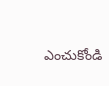ఎంచుకోండి